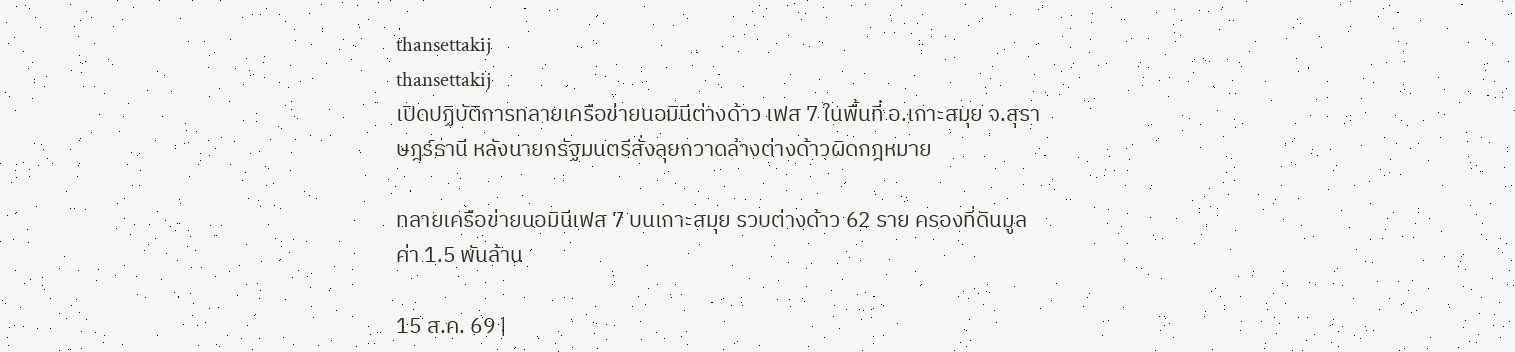thansettakij
thansettakij
เปิดปฏิบัติการทลายเครือข่ายนอมินีต่างด้าว เฟส 7 ในพื้นที่ อ.เกาะสมุย จ.สุราษฎร์ธานี หลังนายกรัฐมนตรีสั่งลุยกวาดล้างต่างด้าวผิดกฎหมาย

ทลายเครือข่ายนอมินีเฟส 7 บนเกาะสมุย รวบต่างด้าว 62 ราย ครองที่ดินมูลค่า 1.5 พันล้าน

15 ส.ค. 69 |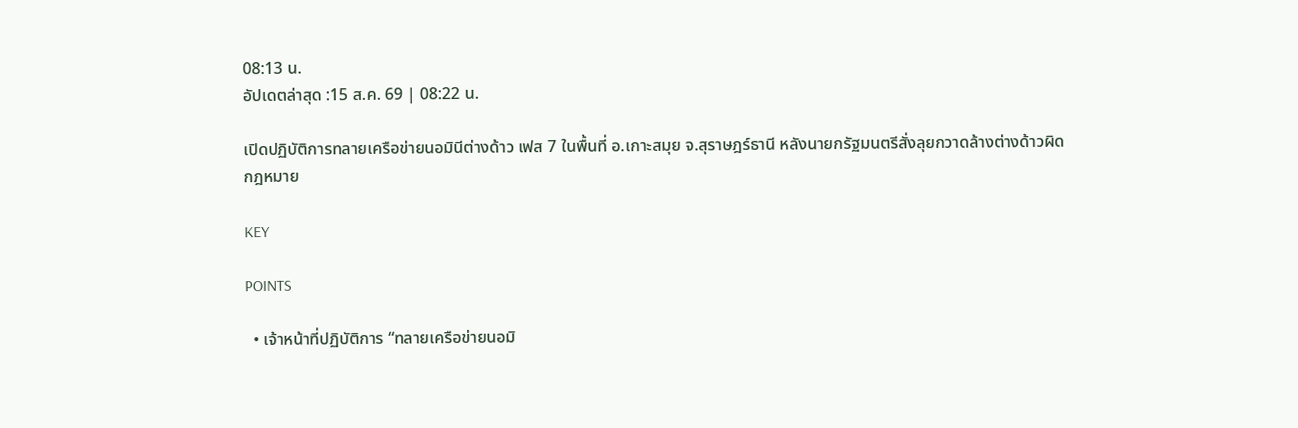08:13 น.
อัปเดตล่าสุด :15 ส.ค. 69 | 08:22 น.

เปิดปฏิบัติการทลายเครือข่ายนอมินีต่างด้าว เฟส 7 ในพื้นที่ อ.เกาะสมุย จ.สุราษฎร์ธานี หลังนายกรัฐมนตรีสั่งลุยกวาดล้างต่างด้าวผิดกฎหมาย

KEY

POINTS

  • เจ้าหน้าที่ปฏิบัติการ “ทลายเครือข่ายนอมิ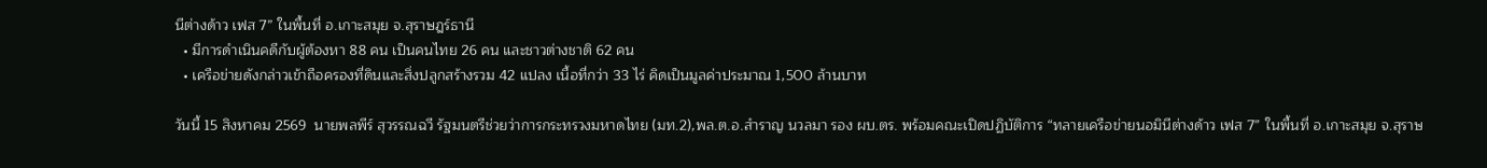นีต่างด้าว เฟส 7” ในพื้นที่ อ.เกาะสมุย จ.สุราษฎร์ธานี
  • มีการดำเนินคดีกับผู้ต้องหา 88 คน เป็นคนไทย 26 คน และชาวต่างชาติ 62 คน
  • เครือข่ายดังกล่าวเข้าถือครองที่ดินและสิ่งปลูกสร้างรวม 42 แปลง เนื้อที่กว่า 33 ไร่ คิดเป็นมูลค่าประมาณ 1,500 ล้านบาท

วันนี้ 15 สิงหาคม 2569  นายพลพีร์ สุวรรณฉวี รัฐมนตรีช่วยว่าการกระทรวงมหาดไทย (มท.2),พล.ต.อ.สำราญ นวลมา รอง ผบ.ตร. พร้อมคณะเปิดปฏิบัติการ “ทลายเครือข่ายนอมินีต่างด้าว เฟส 7” ในพื้นที่ อ.เกาะสมุย จ.สุราษ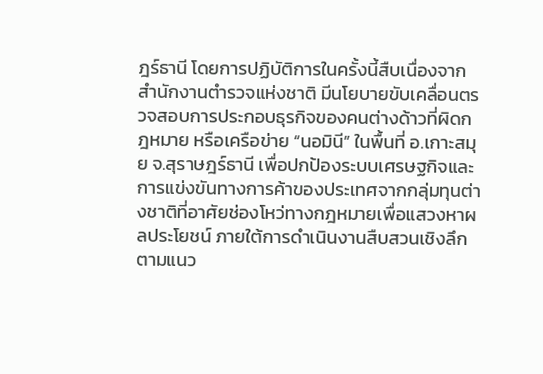ฎร์ธานี โดยการปฏิบัติการในครั้งนี้สืบเนื่องจากสำนักงานตำรวจแห่งชาติ มีนโยบายขับเคลื่อนตรวจสอบการประกอบธุรกิจของคนต่างด้าวที่ผิดกฎหมาย หรือเครือข่าย “นอมินี” ในพื้นที่ อ.เกาะสมุย จ.สุราษฎร์ธานี เพื่อปกป้องระบบเศรษฐกิจและการแข่งขันทางการค้าของประเทศจากกลุ่มทุนต่างชาติที่อาศัยช่องโหว่ทางกฎหมายเพื่อแสวงหาผลประโยชน์ ภายใต้การดำเนินงานสืบสวนเชิงลึกตามแนว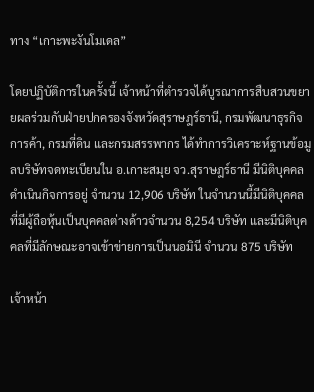ทาง “เกาะพะงันโมเดล”

โดยปฏิบัติการในครั้งนี้ เจ้าหน้าที่ตำรวจได้บูรณาการสืบสวนขยายผลร่วมกับฝ่ายปกครองจังหวัดสุราษฎร์ธานี, กรมพัฒนาธุรกิจการค้า, กรมที่ดิน และกรมสรรพากร ได้ทำการวิเคราะห์ฐานข้อมูลบริษัทจดทะเบียนใน อ.เกาะสมุย จว.สุราษฎร์ธานี มีนิติบุคคลดำเนินกิจการอยู่ จำนวน 12,906 บริษัท ในจำนวนนี้มีนิติบุคคล  ที่มีผู้ถือหุ้นเป็นบุคคลต่างด้าวจำนวน 8,254 บริษัท และมีนิติบุคคลที่มีลักษณะอาจเข้าข่ายการเป็นนอมินี จำนวน 875 บริษัท

เจ้าหน้า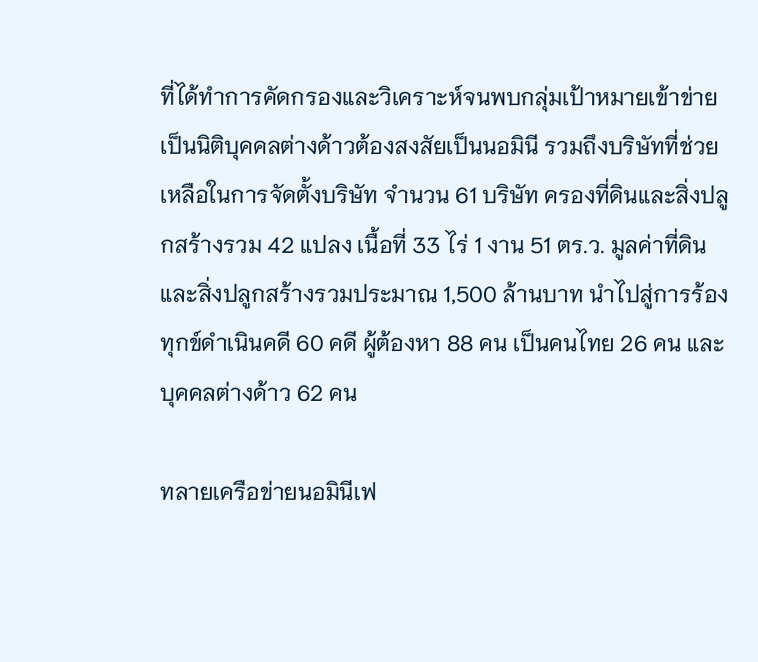ที่ได้ทำการคัดกรองและวิเคราะห์จนพบกลุ่มเป้าหมายเข้าข่ายเป็นนิติบุคคลต่างด้าวต้องสงสัยเป็นนอมินี รวมถึงบริษัทที่ช่วยเหลือในการจัดตั้งบริษัท จำนวน 61 บริษัท ครองที่ดินและสิ่งปลูกสร้างรวม 42 แปลง เนื้อที่ 33 ไร่ 1 งาน 51 ตร.ว. มูลค่าที่ดินและสิ่งปลูกสร้างรวมประมาณ 1,500 ล้านบาท นำไปสู่การร้องทุกข์ดำเนินคดี 60 คดี ผู้ต้องหา 88 คน เป็นคนไทย 26 คน และบุคคลต่างด้าว 62 คน

ทลายเครือข่ายนอมินีเฟ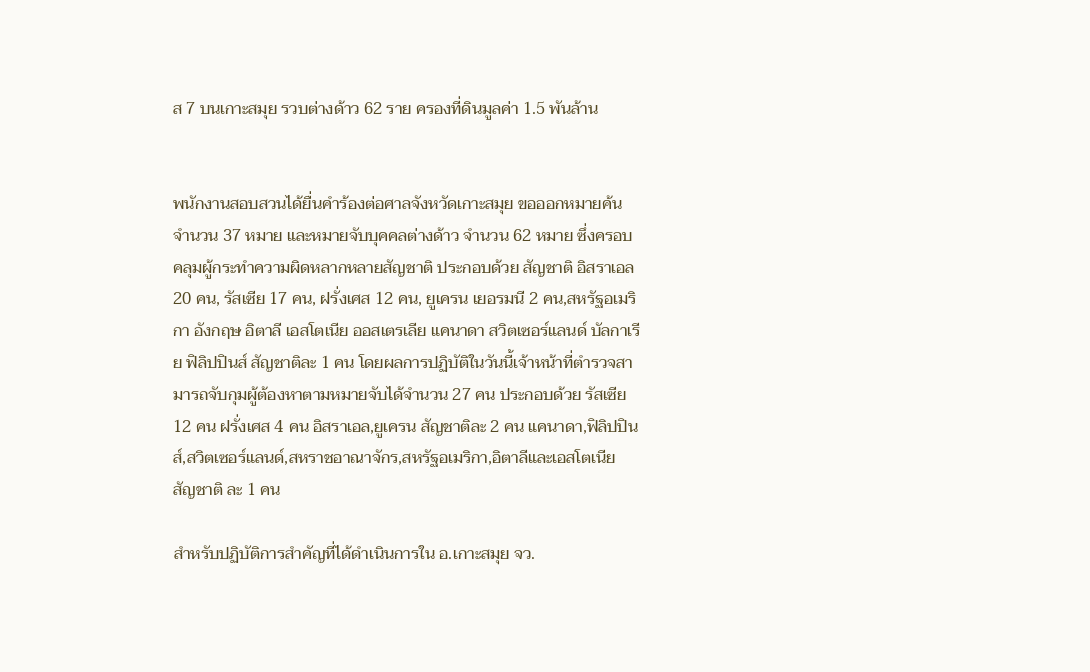ส 7 บนเกาะสมุย รวบต่างด้าว 62 ราย ครองที่ดินมูลค่า 1.5 พันล้าน


พนักงานสอบสวนได้ยื่นคำร้องต่อศาลจังหวัดเกาะสมุย ขอออกหมายค้น จำนวน 37 หมาย และหมายจับบุคคลต่างด้าว จำนวน 62 หมาย ซึ่งครอบคลุมผู้กระทำความผิดหลากหลายสัญชาติ ประกอบด้วย สัญชาติ อิสราเอล 20 คน, รัสเซีย 17 คน, ฝรั่งเศส 12 คน, ยูเครน เยอรมนี 2 คน,สหรัฐอเมริกา อังกฤษ อิตาลี เอสโตเนีย ออสเตรเลีย แคนาดา สวิตเซอร์แลนด์ บัลกาเรีย ฟิลิปปินส์ สัญชาติละ 1 คน โดยผลการปฏิบัติในวันนี้เจ้าหน้าที่ตำรวจสามารถจับกุมผู้ต้องหาตามหมายจับได้จำนวน 27 คน ประกอบด้วย รัสเซีย 12 คน ฝรั่งเศส 4 คน อิสราเอล,ยูเครน สัญชาติละ 2 คน แคนาดา,ฟิลิปปินส์,สวิตเซอร์แลนด์,สหราชอาณาจักร,สหรัฐอเมริกา,อิตาลีและเอสโตเนีย สัญชาติ ละ 1 คน

สำหรับปฏิบัติการสำคัญที่ได้ดำเนินการใน อ.เกาะสมุย จว.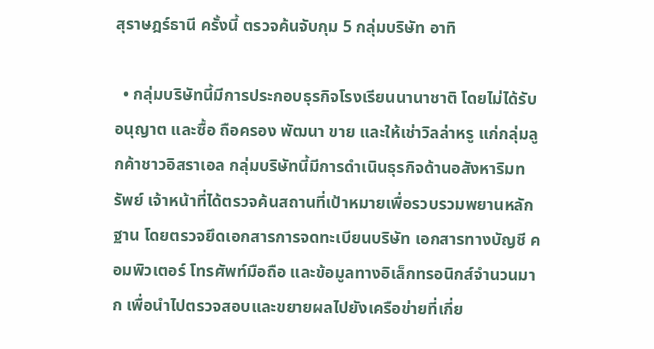สุราษฎร์ธานี ครั้งนี้ ตรวจค้นจับกุม 5 กลุ่มบริษัท อาทิ

  • กลุ่มบริษัทนี้มีการประกอบธุรกิจโรงเรียนนานาชาติ โดยไม่ได้รับอนุญาต และซื้อ ถือครอง พัฒนา ขาย และให้เช่าวิลล่าหรู แก่กลุ่มลูกค้าชาวอิสราเอล กลุ่มบริษัทนี้มีการดำเนินธุรกิจด้านอสังหาริมทรัพย์ เจ้าหน้าที่ได้ตรวจค้นสถานที่เป้าหมายเพื่อรวบรวมพยานหลักฐาน โดยตรวจยึดเอกสารการจดทะเบียนบริษัท เอกสารทางบัญชี คอมพิวเตอร์ โทรศัพท์มือถือ และข้อมูลทางอิเล็กทรอนิกส์จำนวนมาก เพื่อนำไปตรวจสอบและขยายผลไปยังเครือข่ายที่เกี่ย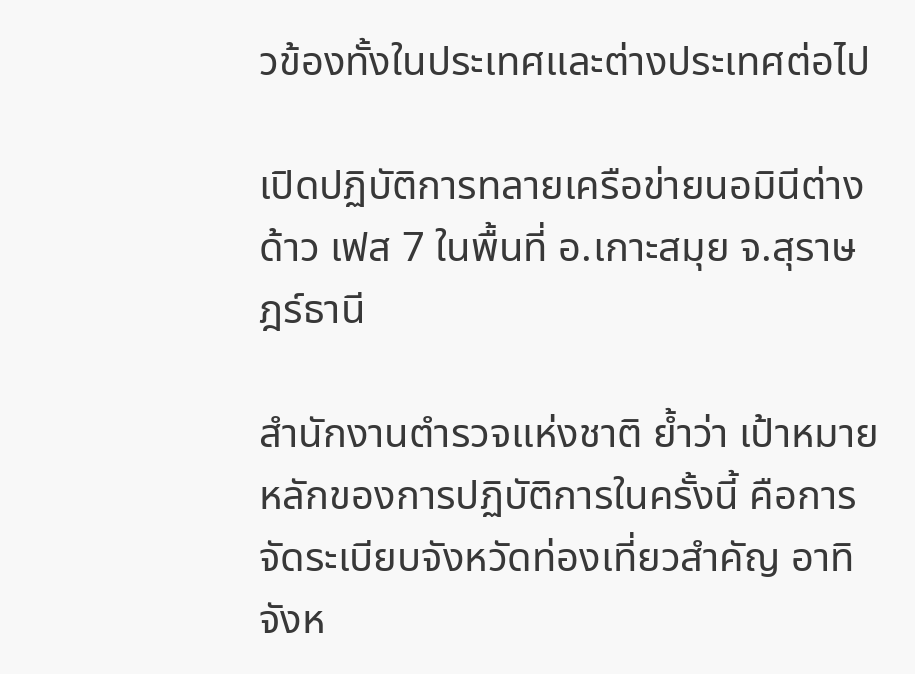วข้องทั้งในประเทศและต่างประเทศต่อไป

เปิดปฏิบัติการทลายเครือข่ายนอมินีต่างด้าว เฟส 7 ในพื้นที่ อ.เกาะสมุย จ.สุราษฎร์ธานี

สำนักงานตำรวจแห่งชาติ ย้ำว่า เป้าหมายหลักของการปฏิบัติการในครั้งนี้ คือการจัดระเบียบจังหวัดท่องเที่ยวสำคัญ อาทิ จังห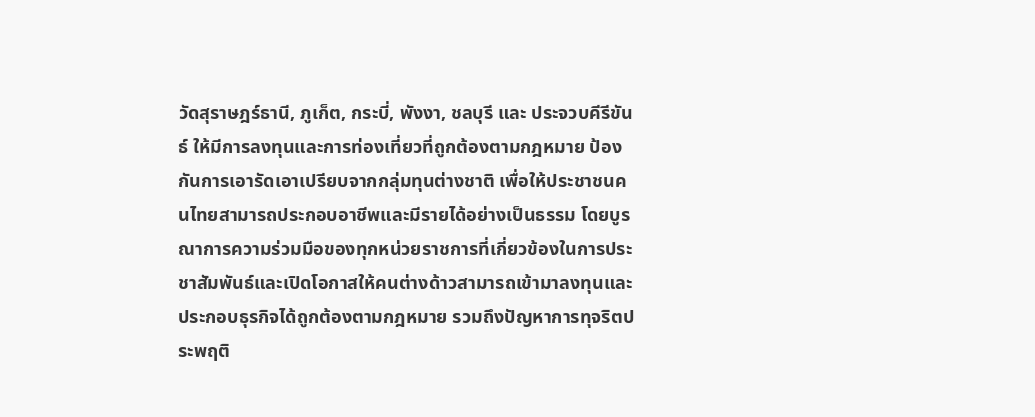วัดสุราษฎร์ธานี, ภูเก็ต, กระบี่, พังงา, ชลบุรี และ ประจวบคีรีขันธ์ ให้มีการลงทุนและการท่องเที่ยวที่ถูกต้องตามกฎหมาย ป้องกันการเอารัดเอาเปรียบจากกลุ่มทุนต่างชาติ เพื่อให้ประชาชนคนไทยสามารถประกอบอาชีพและมีรายได้อย่างเป็นธรรม โดยบูรณาการความร่วมมือของทุกหน่วยราชการที่เกี่ยวข้องในการประชาสัมพันธ์และเปิดโอกาสให้คนต่างด้าวสามารถเข้ามาลงทุนและประกอบธุรกิจได้ถูกต้องตามกฎหมาย รวมถึงปัญหาการทุจริตประพฤติ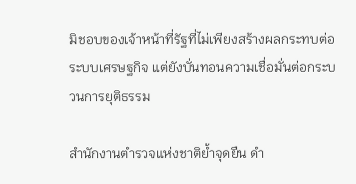มิชอบของเจ้าหน้าที่รัฐที่ไม่เพียงสร้างผลกระทบต่อระบบเศรษฐกิจ แต่ยังบั่นทอนความเชื่อมั่นต่อกระบวนการยุติธรรม

สำนักงานตำรวจแห่งชาติย้ำจุดยืน ดำ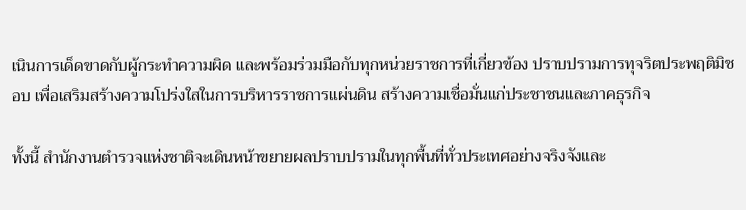เนินการเด็ดขาดกับผู้กระทำความผิด และพร้อมร่วมมือกับทุกหน่วยราชการที่เกี่ยวข้อง ปราบปรามการทุจริตประพฤติมิชอบ เพื่อเสริมสร้างความโปร่งใสในการบริหารราชการแผ่นดิน สร้างความเชื่อมั่นแก่ประชาชนและภาคธุรกิจ

ทั้งนี้ สำนักงานตำรวจแห่งชาติจะเดินหน้าขยายผลปราบปรามในทุกพื้นที่ทั่วประเทศอย่างจริงจังและ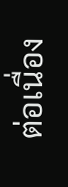ต่อเนื่อง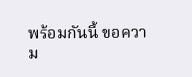พร้อมกันนี้ ขอความ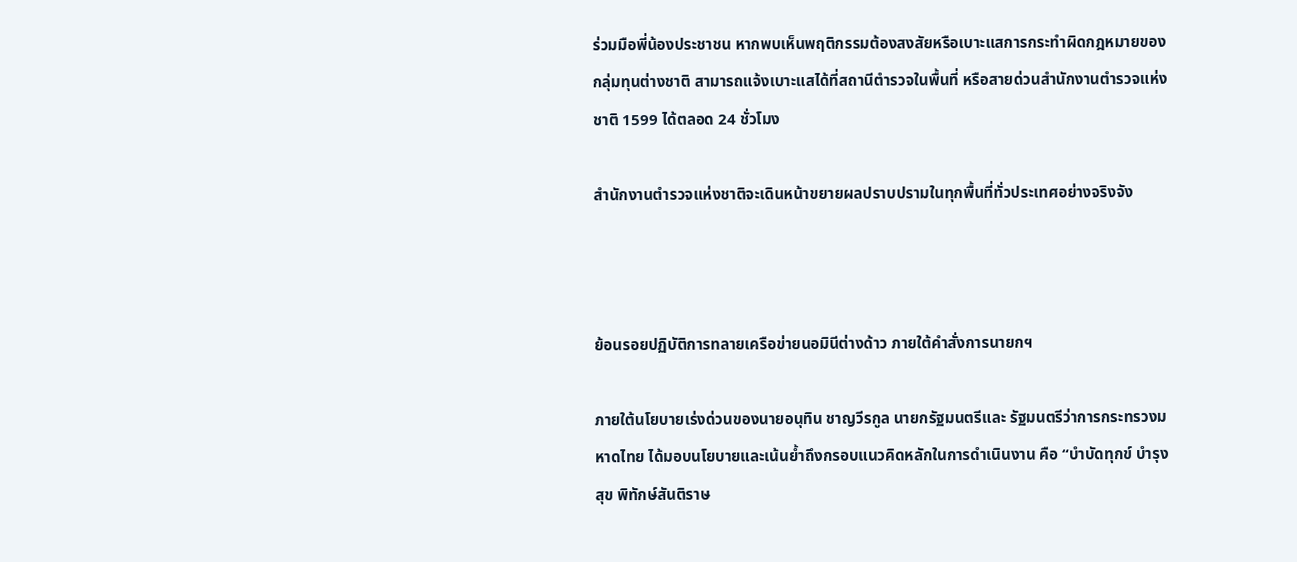ร่วมมือพี่น้องประชาชน หากพบเห็นพฤติกรรมต้องสงสัยหรือเบาะแสการกระทำผิดกฎหมายของกลุ่มทุนต่างชาติ สามารถแจ้งเบาะแสได้ที่สถานีตำรวจในพื้นที่ หรือสายด่วนสำนักงานตำรวจแห่งชาติ 1599 ได้ตลอด 24 ชั่วโมง

สำนักงานตำรวจแห่งชาติจะเดินหน้าขยายผลปราบปรามในทุกพื้นที่ทั่วประเทศอย่างจริงจัง



ย้อนรอยปฏิบัติการทลายเครือข่ายนอมินีต่างด้าว ภายใต้คำสั่งการนายกฯ

ภายใต้นโยบายเร่งด่วนของนายอนุทิน ชาญวีรกูล นายกรัฐมนตรีและ รัฐมนตรีว่าการกระทรวงมหาดไทย ได้มอบนโยบายและเน้นย้ำถึงกรอบแนวคิดหลักในการดำเนินงาน คือ “บำบัดทุกข์ บำรุงสุข พิทักษ์สันติราษ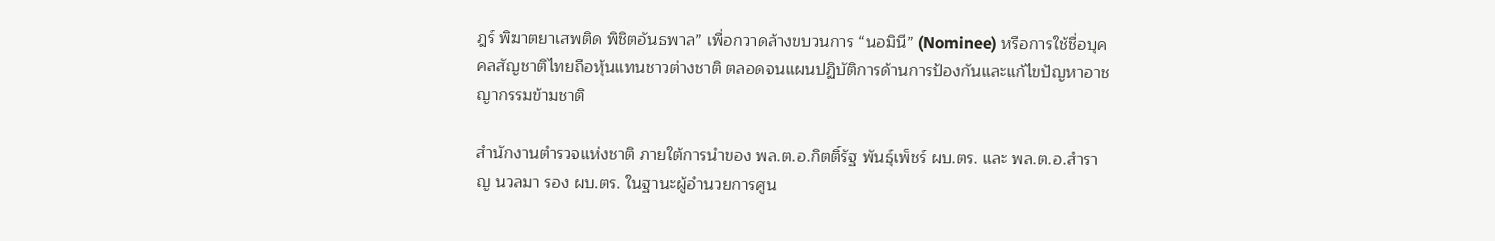ฎร์ พิฆาตยาเสพติด พิชิตอันธพาล” เพื่อกวาดล้างขบวนการ “นอมินี” (Nominee) หรือการใช้ชื่อบุคคลสัญชาติไทยถือหุ้นแทนชาวต่างชาติ ตลอดจนแผนปฏิบัติการด้านการป้องกันและแก้ไขปัญหาอาชญากรรมข้ามชาติ

สำนักงานตำรวจแห่งชาติ ภายใต้การนำของ พล.ต.อ.กิตติ์รัฐ พันธุ์เพ็ชร์ ผบ.ตร. และ พล.ต.อ.สำราญ นวลมา รอง ผบ.ตร. ในฐานะผู้อำนวยการศูน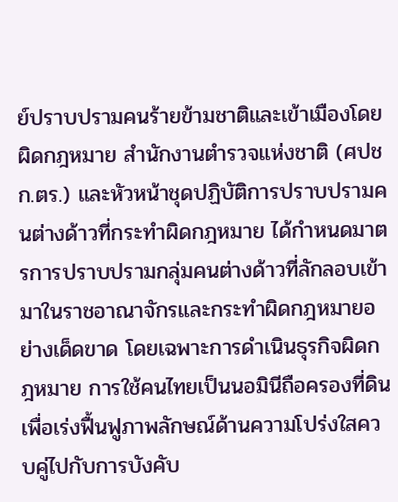ย์ปราบปรามคนร้ายข้ามชาติและเข้าเมืองโดยผิดกฎหมาย สำนักงานตำรวจแห่งชาติ (ศปชก.ตร.) และหัวหน้าชุดปฏิบัติการปราบปรามคนต่างด้าวที่กระทำผิดกฎหมาย ได้กำหนดมาตรการปราบปรามกลุ่มคนต่างด้าวที่ลักลอบเข้ามาในราชอาณาจักรและกระทำผิดกฎหมายอย่างเด็ดขาด โดยเฉพาะการดำเนินธุรกิจผิดกฎหมาย การใช้คนไทยเป็นนอมินีถือครองที่ดิน เพื่อเร่งฟื้นฟูภาพลักษณ์ด้านความโปร่งใสควบคู่ไปกับการบังคับ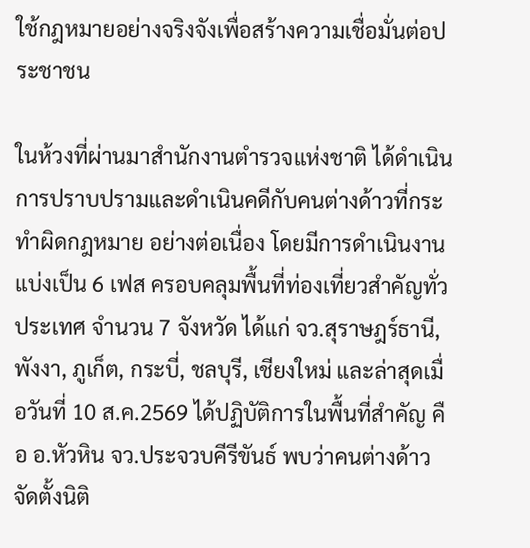ใช้กฎหมายอย่างจริงจังเพื่อสร้างความเชื่อมั่นต่อประชาชน

ในห้วงที่ผ่านมาสำนักงานตำรวจแห่งชาติ ได้ดำเนินการปราบปรามและดำเนินคดีกับคนต่างด้าวที่กระทำผิดกฎหมาย อย่างต่อเนื่อง โดยมีการดำเนินงานแบ่งเป็น 6 เฟส ครอบคลุมพื้นที่ท่องเที่ยวสำคัญทั่วประเทศ จำนวน 7 จังหวัด ได้แก่ จว.สุราษฎร์ธานี, พังงา, ภูเก็ต, กระบี่, ชลบุรี, เชียงใหม่ และล่าสุดเมื่อวันที่ 10 ส.ค.2569 ได้ปฏิบัติการในพื้นที่สำคัญ คือ อ.หัวหิน จว.ประจวบคีรีขันธ์ พบว่าคนต่างด้าวจัดตั้งนิติ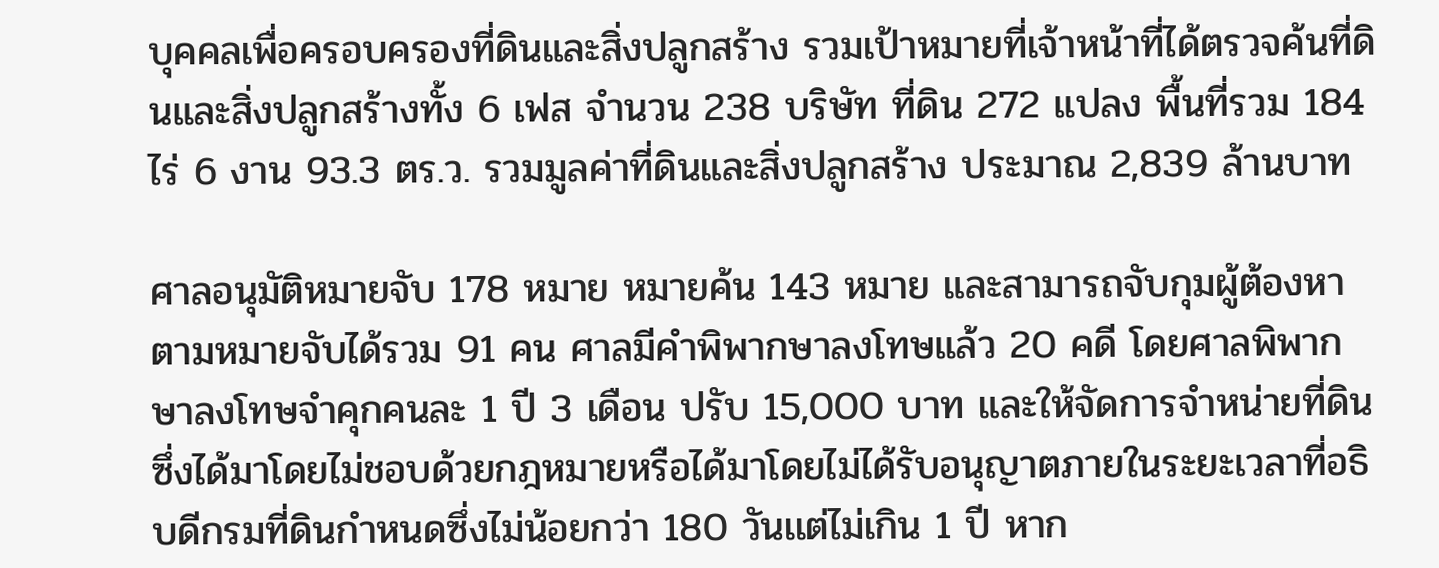บุคคลเพื่อครอบครองที่ดินและสิ่งปลูกสร้าง รวมเป้าหมายที่เจ้าหน้าที่ได้ตรวจค้นที่ดินและสิ่งปลูกสร้างทั้ง 6 เฟส จำนวน 238 บริษัท ที่ดิน 272 แปลง พื้นที่รวม 184 ไร่ 6 งาน 93.3 ตร.ว. รวมมูลค่าที่ดินและสิ่งปลูกสร้าง ประมาณ 2,839 ล้านบาท

ศาลอนุมัติหมายจับ 178 หมาย หมายค้น 143 หมาย และสามารถจับกุมผู้ต้องหาตามหมายจับได้รวม 91 คน ศาลมีคำพิพากษาลงโทษแล้ว 20 คดี โดยศาลพิพากษาลงโทษจำคุกคนละ 1 ปี 3 เดือน ปรับ 15,000 บาท และให้จัดการจำหน่ายที่ดิน ซึ่งได้มาโดยไม่ชอบด้วยกฎหมายหรือได้มาโดยไม่ได้รับอนุญาตภายในระยะเวลาที่อธิบดีกรมที่ดินกำหนดซึ่งไม่น้อยกว่า 180 วันเเต่ไม่เกิน 1 ปี หาก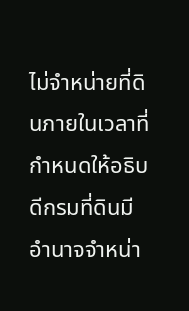ไม่จำหน่ายที่ดินภายในเวลาที่กำหนดให้อธิบดีกรมที่ดินมีอำนาจจำหน่า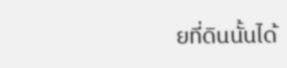ยที่ดินนั้นได้